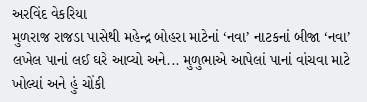અરવિંદ વેકરિયા
મુળરાજ રાજડા પાસેથી મહેન્દ્ર બોહરા માટેનાં ‘નવા’ નાટકનાં બીજા ‘નવા’ લખેલ પાનાં લઈ ઘરે આવ્યો અને... મુળુભાએ આપેલાં પાનાં વાંચવા માટે ખોલ્યાં અને હું ચોંકી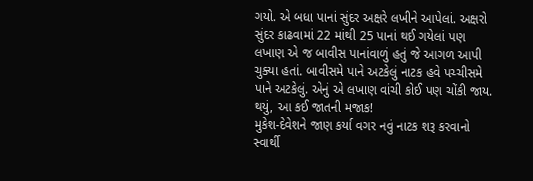ગયો. એ બધા પાનાં સુંદર અક્ષરે લખીને આપેલાં. અક્ષરો સુંદર કાઢવામાં 22 માંથી 25 પાનાં થઈ ગયેલાં પણ લખાણ એ જ બાવીસ પાનાંવાળું હતું જે આગળ આપી ચુક્યા હતાં. બાવીસમે પાને અટકેલું નાટક હવે પચ્ચીસમે પાને અટકેલું. એનું એ લખાણ વાંચી કોઈ પણ ચોંકી જાય. થયું, આ કઈ જાતની મજાક!
મુકેશ-દેવેશને જાણ કર્યા વગર નવું નાટક શરૂ કરવાનો સ્વાર્થી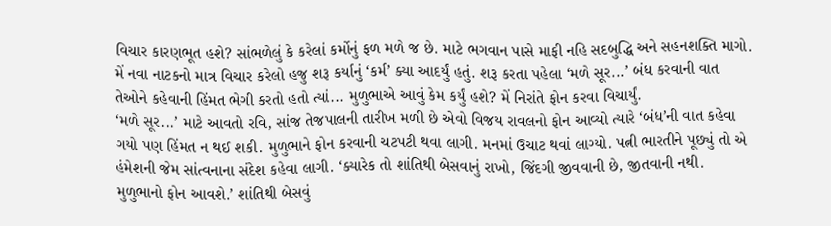વિચાર કારણભૂત હશે? સાંભળેલું કે કરેલાં કર્મોનું ફળ મળે જ છે. માટે ભગવાન પાસે માફી નહિ સદબુદ્ધિ અને સહનશક્તિ માગો. મેં નવા નાટકનો માત્ર વિચાર કરેલો હજુ શરૂ કર્યાનું ‘કર્મ’ ક્યા આદર્યું હતું. શરૂ કરતા પહેલા ‘મળે સૂર...’ બંધ કરવાની વાત તેઓને કહેવાની હિંમત ભેગી કરતો હતો ત્યાં... મુળુભાએ આવું કેમ કર્યું હશે? મેં નિરાંતે ફોન કરવા વિચાર્યું.
‘મળે સૂર...’ માટે આવતો રવિ, સાંજ તેજપાલની તારીખ મળી છે એવો વિજય રાવલનો ફોન આવ્યો ત્યારે ‘બંધ’ની વાત કહેવા ગયો પણ હિંમત ન થઈ શકી. મુળુભાને ફોન કરવાની ચટપટી થવા લાગી. મનમાં ઉચાટ થવાં લાગ્યો. પત્ની ભારતીને પૂછ્યું તો એ હંમેશની જેમ સાંત્વનાના સંદેશ કહેવા લાગી. ‘ક્યારેક તો શાંતિથી બેસવાનું રાખો, જિંદગી જીવવાની છે, જીતવાની નથી. મુળુભાનો ફોન આવશે.’ શાંતિથી બેસવું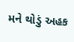મને થોડું અહક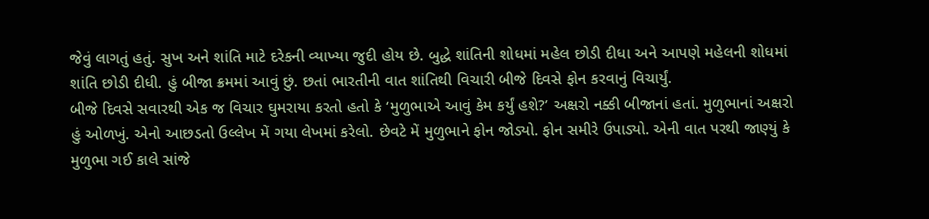જેવું લાગતું હતું. સુખ અને શાંતિ માટે દરેકની વ્યાખ્યા જુદી હોય છે. બુદ્ધે શાંતિની શોધમાં મહેલ છોડી દીધા અને આપણે મહેલની શોધમાં શાંતિ છોડી દીધી. હું બીજા ક્રમમાં આવું છું. છતાં ભારતીની વાત શાંતિથી વિચારી બીજે દિવસે ફોન કરવાનું વિચાર્યું.
બીજે દિવસે સવારથી એક જ વિચાર ઘુમરાયા કરતો હતો કે ‘મુળુભાએ આવું કેમ કર્યું હશે?’ અક્ષરો નક્કી બીજાનાં હતાં. મુળુભાનાં અક્ષરો હું ઓળખું. એનો આછડતો ઉલ્લેખ મેં ગયા લેખમાં કરેલો. છેવટે મેં મુળુભાને ફોન જોડ્યો. ફોન સમીરે ઉપાડ્યો. એની વાત પરથી જાણ્યું કે મુળુભા ગઈ કાલે સાંજે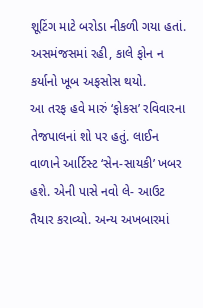શૂટિંગ માટે બરોડા નીકળી ગયા હતાં. અસમંજસમાં રહી, કાલે ફોન ન કર્યાનો ખૂબ અફસોસ થયો.
આ તરફ હવે મારું ‘ફોકસ’ રવિવારના તેજપાલનાં શો પર હતું. લાઈન વાળાને આર્ટિસ્ટ ‘સેન-સાયકી’ ખબર હશે. એની પાસે નવો લે- આઉટ તૈયાર કરાવ્યો. અન્ય અખબારમાં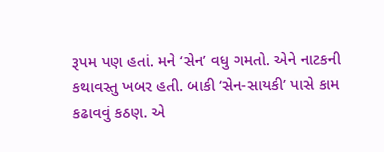રૂપમ પણ હતાં. મને ‘સેન’ વધુ ગમતો. એને નાટકની કથાવસ્તુ ખબર હતી. બાકી ‘સેન-સાયકી’ પાસે કામ કઢાવવું કઠણ. એ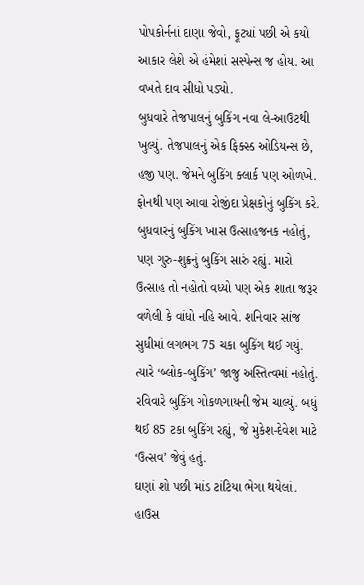પોપકોર્નનાં દાણા જેવો, ફૂટ્યાં પછી એ કયો આકાર લેશે એ હંમેશાં સસ્પેન્સ જ હોય. આ વખતે દાવ સીધો પડ્યો.
બુધવારે તેજપાલનું બુકિંગ નવા લે-આઉટથી ખુલ્યું. તેજપાલનું એક ફિક્સ્ડ ઓડિયન્સ છે, હજી પણ. જેમને બુકિંગ ક્લાર્ક પણ ઓળખે. ફોનથી પણ આવા રોજીંદા પ્રેક્ષકોનું બુકિંગ કરે. બુધવારનું બુકિંગ ખાસ ઉત્સાહજનક નહોતું, પણ ગુરુ-શુક્રનું બુકિંગ સારું રહ્યું. મારો ઉત્સાહ તો નહોતો વધ્યો પણ એક શાતા જરૂર વળેલી કે વાંધો નહિ આવે. શનિવાર સાંજ સુધીમાં લગભગ 75 ચકા બુકિંગ થઈ ગયું. ત્યારે ‘બ્લોક-બુકિંગ’ જાજુ અસ્તિત્વમાં નહોતું. રવિવારે બુકિંગ ગોકળગાયની જેમ ચાલ્યું. બધું થઈ 85 ટકા બુકિંગ રહ્યું, જે મુકેશ-દેવેશ માટે ‘ઉત્સવ’ જેવું હતું.
ઘણાં શો પછી માંડ ટાંટિયા ભેગા થયેલાં. હાઉસ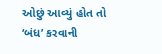ઓછું આવ્યું હોત તો ‘બંધ’ કરવાની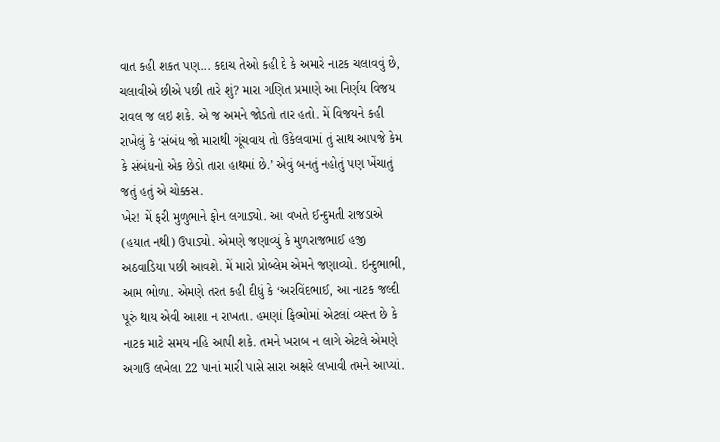વાત કહી શકત પણ... કદાચ તેઓ કહી દે કે અમારે નાટક ચલાવવું છે, ચલાવીએ છીએ પછી તારે શું? મારા ગણિત પ્રમાણે આ નિર્ણય વિજય રાવલ જ લઇ શકે. એ જ અમને જોડતો તાર હતો. મેં વિજયને કહી રાખેલું કે ‘સંબંધ જો મારાથી ગૂંચવાય તો ઉકેલવામાં તું સાથ આપજે કેમ કે સંબંધનો એક છેડો તારા હાથમાં છે.’ એવું બનતું નહોતું પણ ખેંચાતું જતું હતું એ ચોક્કસ.
ખેર! મેં ફરી મુળુભાને ફોન લગાડ્યો. આ વખતે ઈન્દુમતી રાજડાએ (હયાત નથી) ઉપાડ્યો. એમણે જણાવ્યું કે મુળરાજભાઈ હજી અઠવાડિયા પછી આવશે. મેં મારો પ્રોબ્લેમ એમને જણાવ્યો. ઇન્દુભાભી, આમ ભોળા. એમણે તરત કહી દીધું કે ‘અરવિંદભાઈ, આ નાટક જલ્દી પૂરું થાય એવી આશા ન રાખતા. હમણાં ફિલ્મોમાં એટલાં વ્યસ્ત છે કે નાટક માટે સમય નહિ આપી શકે. તમને ખરાબ ન લાગે એટલે એમણે અગાઉ લખેલા 22 પાનાં મારી પાસે સારા અક્ષરે લખાવી તમને આપ્યાં.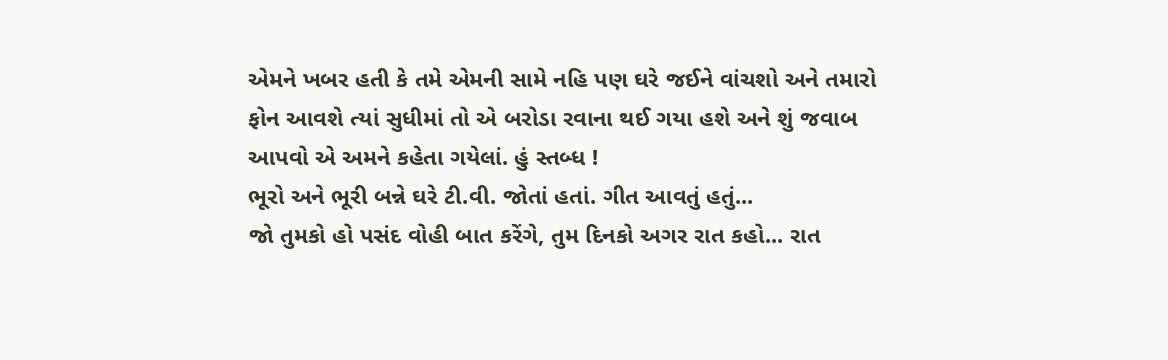એમને ખબર હતી કે તમે એમની સામે નહિ પણ ઘરે જઈને વાંચશો અને તમારો ફોન આવશે ત્યાં સુધીમાં તો એ બરોડા રવાના થઈ ગયા હશે અને શું જવાબ આપવો એ અમને કહેતા ગયેલાં. હું સ્તબ્ધ !
ભૂરો અને ભૂરી બન્ને ઘરે ટી.વી. જોતાં હતાં. ગીત આવતું હતું...
જો તુમકો હો પસંદ વોહી બાત કરેંગે, તુમ દિનકો અગર રાત કહો... રાત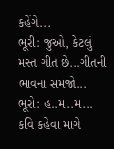કહેંગે...
ભૂરી: જુઓ, કેટલું મસ્ત ગીત છે...ગીતની ભાવના સમજો...
ભૂરો: હ..મ..મ... કવિ કહેવા માગે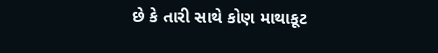છે કે તારી સાથે કોણ માથાકૂટ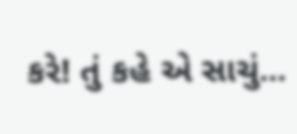કરે! તું કહે એ સાચું...